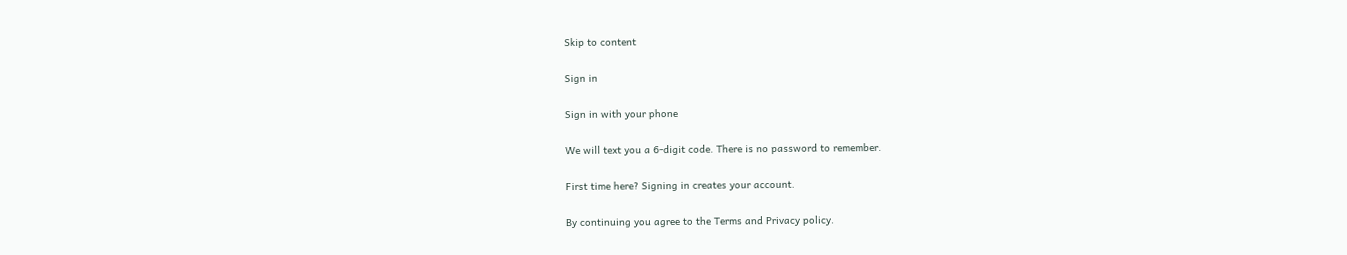Skip to content

Sign in

Sign in with your phone

We will text you a 6-digit code. There is no password to remember.

First time here? Signing in creates your account.

By continuing you agree to the Terms and Privacy policy.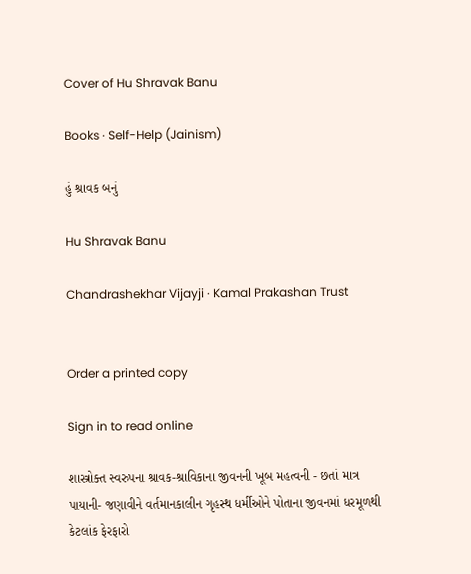Cover of Hu Shravak Banu

Books · Self-Help (Jainism)

હું શ્રાવક બનું

Hu Shravak Banu

Chandrashekhar Vijayji · Kamal Prakashan Trust


Order a printed copy

Sign in to read online

શાસ્ત્રોક્ત સ્વરુપના શ્રાવક-શ્રાવિકાના જીવનની ખૂબ મહત્વની - છતાં માત્ર પાયાની- જણાવીને વર્તમાનકાલીન ગૃહસ્થ ધર્મીઓને પોતાના જીવનમાં ધરમૂળથી કેટલાંક ફેરફારો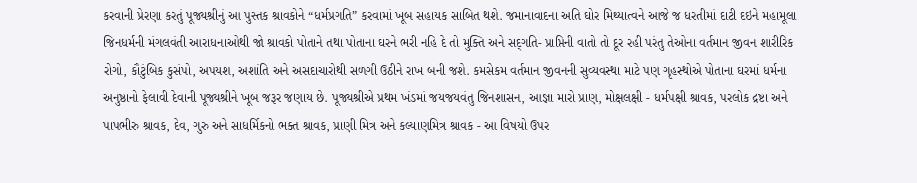કરવાની પ્રેરણા કરતું પૂજ્યશ્રીનું આ પુસ્તક શ્રાવકોને “ધર્મપ્રગતિ” કરવામાં ખૂબ સહાયક સાબિત થશે. જમાનાવાદના અતિ ઘોર મિથ્યાત્વને આજે જ ધરતીમાં દાટી દઇને મહામૂલા જિનધર્મની મંગલવંતી આરાધનાઓથી જો શ્રાવકો પોતાને તથા પોતાના ઘરને ભરી નહિ દે તો મુક્તિ અને સદ્‌ગતિ- પ્રાપ્તિની વાતો તો દૂર રહી પરંતુ તેઓના વર્તમાન જીવન શારીરિક રોગો, કૌટુંબિક કુસંપો, અપયશ, અશાંતિ અને અસદાચારોથી સળગી ઉઠીને રાખ બની જશે. કમસેકમ વર્તમાન જીવનની સુવ્યવસ્થા માટે પણ ગૃહસ્થોએ પોતાના ઘરમાં ધર્મના અનુષ્ઠાનો ફેલાવી દેવાની પૂજ્યશ્રીને ખૂબ જરૂર જણાય છે. પૂજ્યશ્રીએ પ્રથમ ખંડમાં જયજયવંતુ જિનશાસન, આજ્ઞા મારો પ્રાણ, મોક્ષલક્ષી - ધર્મપક્ષી શ્રાવક, પરલોક દ્રષ્ટા અને પાપભીરુ શ્રાવક, દેવ, ગુરુ અને સાધર્મિકનો ભક્ત શ્રાવક, પ્રાણી મિત્ર અને કલ્યાણમિત્ર શ્રાવક - આ વિષયો ઉપર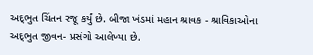અદ્‌ભુત ચિંતન રજૂ કર્યું છે. બીજા ખંડમાં મહાન શ્રાવક - શ્રાવિકાઓના અદ્‌ભુત જીવન- પ્રસંગો આલેખ્યા છે.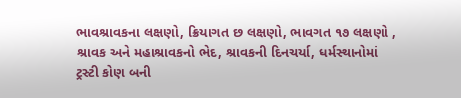ભાવશ્રાવકના લક્ષણો, ક્રિયાગત છ લક્ષણો, ભાવગત ૧૭ લક્ષણો , શ્રાવક અને મહાશ્રાવકનો ભેદ, શ્રાવકની દિનચર્યા, ધર્મસ્થાનોમાં ટ્રસ્ટી કોણ બની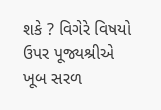શકે ? વિગેરે વિષયો ઉપર પૂજ્યશ્રીએ ખૂબ સરળ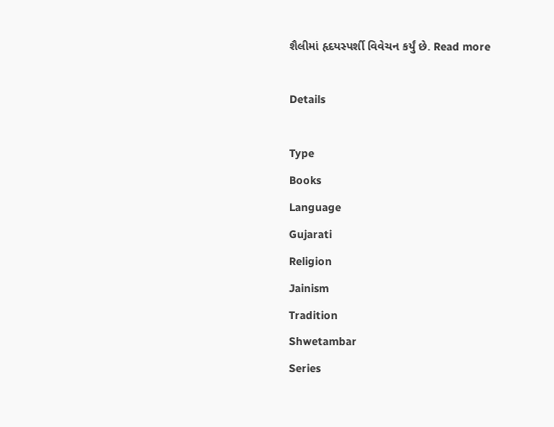શૈલીમાં હૃદયસ્પર્શી વિવેચન કર્યું છે. Read more

Details

Type
Books
Language
Gujarati
Religion
Jainism
Tradition
Shwetambar
Series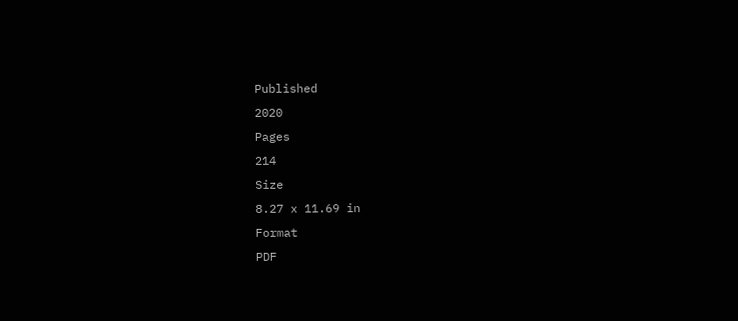Published
2020
Pages
214
Size
8.27 x 11.69 in
Format
PDF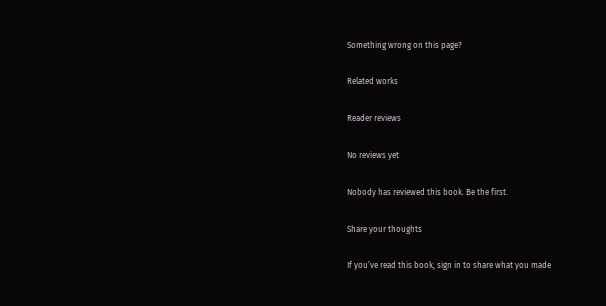Something wrong on this page?

Related works

Reader reviews

No reviews yet

Nobody has reviewed this book. Be the first.

Share your thoughts

If you’ve read this book, sign in to share what you made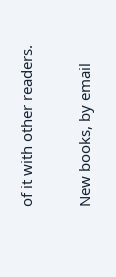of it with other readers.

New books, by email